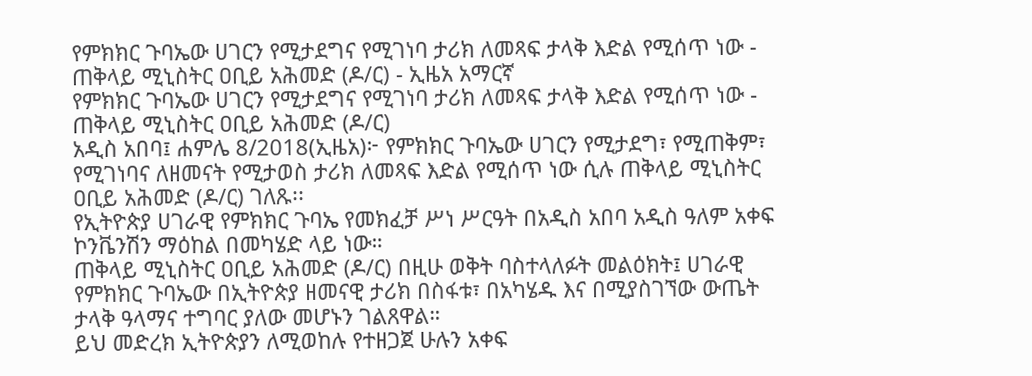የምክክር ጉባኤው ሀገርን የሚታደግና የሚገነባ ታሪክ ለመጻፍ ታላቅ እድል የሚሰጥ ነው - ጠቅላይ ሚኒስትር ዐቢይ አሕመድ (ዶ/ር) - ኢዜአ አማርኛ
የምክክር ጉባኤው ሀገርን የሚታደግና የሚገነባ ታሪክ ለመጻፍ ታላቅ እድል የሚሰጥ ነው - ጠቅላይ ሚኒስትር ዐቢይ አሕመድ (ዶ/ር)
አዲስ አበባ፤ ሐምሌ 8/2018(ኢዜአ)፦ የምክክር ጉባኤው ሀገርን የሚታደግ፣ የሚጠቅም፣ የሚገነባና ለዘመናት የሚታወስ ታሪክ ለመጻፍ እድል የሚሰጥ ነው ሲሉ ጠቅላይ ሚኒስትር ዐቢይ አሕመድ (ዶ/ር) ገለጹ፡፡
የኢትዮጵያ ሀገራዊ የምክክር ጉባኤ የመክፈቻ ሥነ ሥርዓት በአዲስ አበባ አዲስ ዓለም አቀፍ ኮንቬንሽን ማዕከል በመካሄድ ላይ ነው።
ጠቅላይ ሚኒስትር ዐቢይ አሕመድ (ዶ/ር) በዚሁ ወቅት ባስተላለፉት መልዕክት፤ ሀገራዊ የምክክር ጉባኤው በኢትዮጵያ ዘመናዊ ታሪክ በስፋቱ፣ በአካሄዱ እና በሚያስገኘው ውጤት ታላቅ ዓላማና ተግባር ያለው መሆኑን ገልጸዋል።
ይህ መድረክ ኢትዮጵያን ለሚወከሉ የተዘጋጀ ሁሉን አቀፍ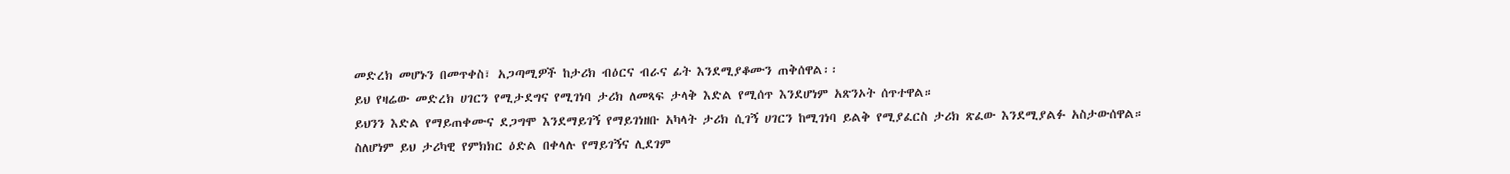መድረክ መሆኑን በመጥቀስ፣ አጋጣሚዎች ከታሪክ ብዕርና ብራና ፊት እንደሚያቆሙን ጠቅሰዋል፡፡
ይህ የዛሬው መድረክ ሀገርን የሚታደግና የሚገነባ ታሪክ ለመጻፍ ታላቅ እድል የሚሰጥ እንደሆነም አጽንኦት ሰጥተዋል።
ይህንን እድል የማይጠቀሙና ደጋግሞ እንደማይገኝ የማይገነዘቡ አካላት ታሪክ ሲገኝ ሀገርን ከሚገነባ ይልቅ የሚያፈርስ ታሪክ ጽፈው እንደሚያልፉ አስታውሰዋል።
ስለሆነም ይህ ታሪካዊ የምክክር ዕድል በቀላሉ የማይገኝና ሊደገም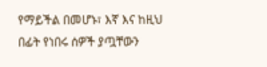የማይችል በመሆኑ፣ እኛ እና ከዚህ በፊት የነበሩ ሰዎች ያጧቸውን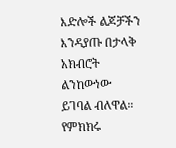እድሎች ልጆቻችን እንዳያጡ በታላቅ አክብሮት ልንከውነው ይገባል ብለዋል።
የምክክሩ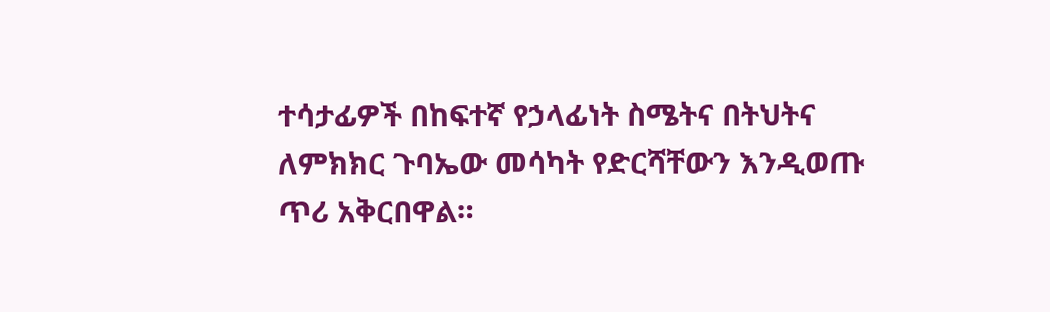ተሳታፊዎች በከፍተኛ የኃላፊነት ስሜትና በትህትና ለምክክር ጉባኤው መሳካት የድርሻቸውን እንዲወጡ ጥሪ አቅርበዋል።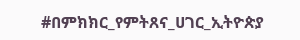#በምክክር_የምትጸና_ሀገር_ኢትዮጵያ